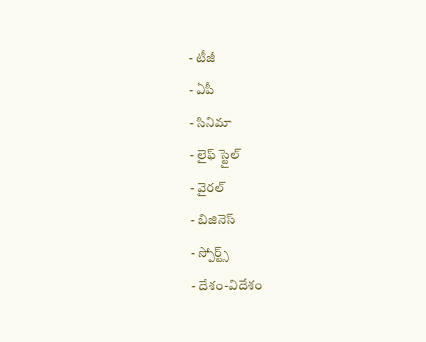- టీజీ
- ఏపీ
- సినిమా
- లైఫ్ స్టైల్
- వైరల్
- బిజినెస్
- స్పోర్ట్స్
- దేశం-విదేశం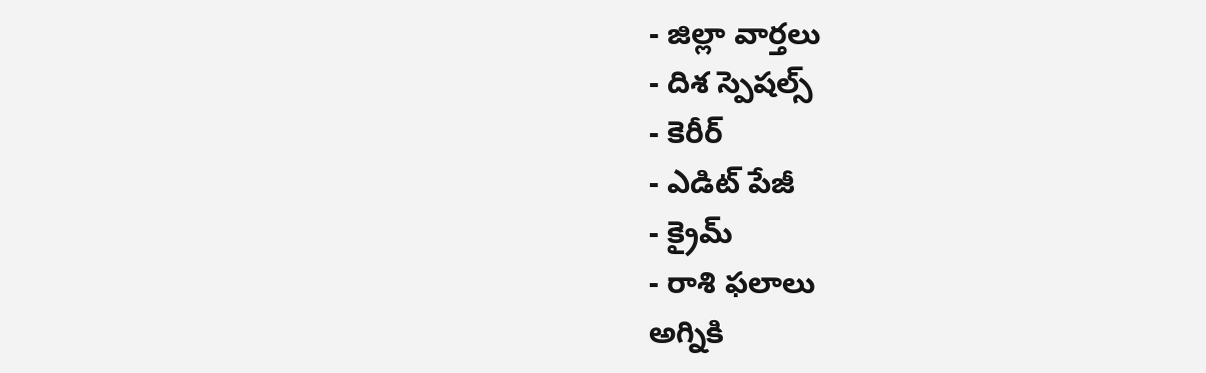- జిల్లా వార్తలు
- దిశ స్పెషల్స్
- కెరీర్
- ఎడిట్ పేజీ
- క్రైమ్
- రాశి ఫలాలు
అగ్నికి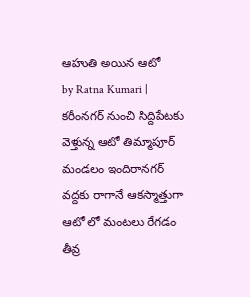ఆహుతి అయిన ఆటో
by Ratna Kumari |
కరీంనగర్ నుంచి సిద్దిపేటకు వెళ్తున్న ఆటో తిమ్మాపూర్ మండలం ఇందిరానగర్ వద్దకు రాగానే ఆకస్మాత్తుగా ఆటో లో మంటలు రేగడం తీవ్ర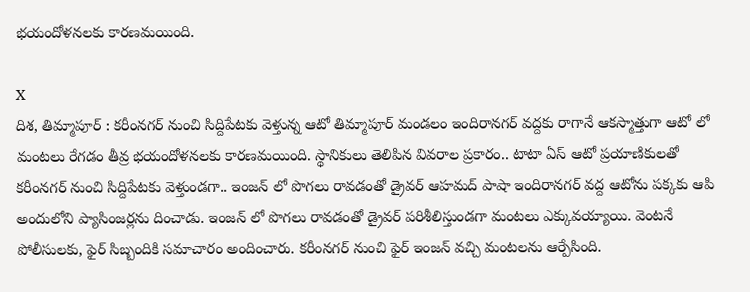భయందోళనలకు కారణమయింది.

X
దిశ, తిమ్మాపూర్ : కరీంనగర్ నుంచి సిద్దిపేటకు వెళ్తున్న ఆటో తిమ్మాపూర్ మండలం ఇందిరానగర్ వద్దకు రాగానే ఆకస్మాత్తుగా ఆటో లో మంటలు రేగడం తీవ్ర భయందోళనలకు కారణమయింది. స్థానికులు తెలిపిన వివరాల ప్రకారం.. టాటా ఏస్ ఆటో ప్రయాణికులతో కరీంనగర్ నుంచి సిద్దిపేటకు వెళ్తుండగా.. ఇంజన్ లో పొగలు రావడంతో డ్రైవర్ ఆహమద్ పాషా ఇందిరానగర్ వద్ద ఆటోను పక్కకు ఆపి అందులోని ప్యాసింజర్లను దించాడు. ఇంజన్ లో పొగలు రావడంతో డ్రైవర్ పరిశీలిస్తుండగా మంటలు ఎక్కువయ్యాయి. వెంటనే పోలీసులకు, ఫైర్ సిబ్బందికి సమాచారం అందించారు. కరీంనగర్ నుంచి ఫైర్ ఇంజన్ వచ్చి మంటలను ఆర్పేసింది.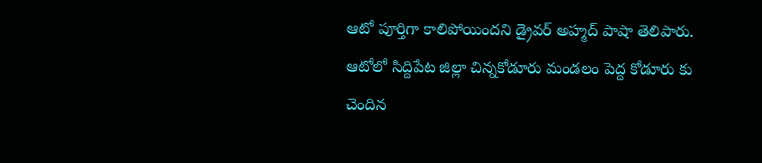ఆటో పూర్తిగా కాలిపోయిందని డ్రైవర్ అహ్మద్ పాషా తెలిపారు. ఆటోలో సిద్దిపేట జిల్లా చిన్నకోడూరు మండలం పెద్ద కోడూరు కు చెందిన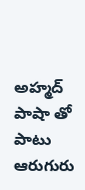అహ్మద్ పాషా తో పాటు ఆరుగురు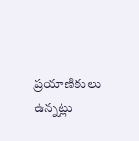ప్రయాణికులు ఉన్నట్లు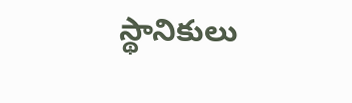స్థానికులు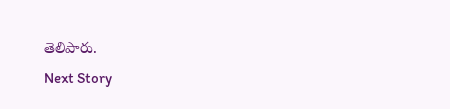తెలిపారు.
Next Story